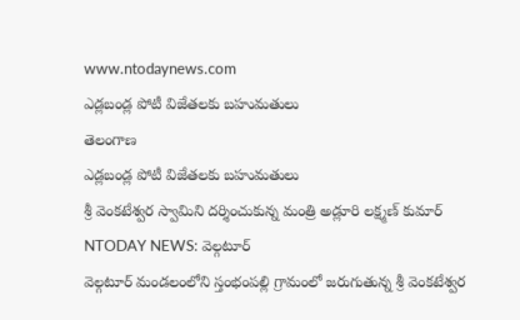www.ntodaynews.com
ఎడ్లబండ్ల పోటీ విజేతలకు బహుమతులు
తెలంగాణ
ఎడ్లబండ్ల పోటీ విజేతలకు బహుమతులు
శ్రీ వెంకటేశ్వర స్వామిని దర్శించుకున్న మంత్రి అడ్లూరి లక్ష్మణ్ కుమార్
NTODAY NEWS: వెల్గటూర్
వెల్గటూర్ మండలంలోని స్తంభంపల్లి గ్రామంలో జరుగుతున్న శ్రీ వెంకటేశ్వర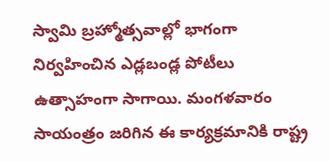స్వామి బ్రహ్మోత్సవాల్లో భాగంగా నిర్వహించిన ఎడ్లబండ్ల పోటీలు ఉత్సాహంగా సాగాయి. మంగళవారం సాయంత్రం జరిగిన ఈ కార్యక్రమానికి రాష్ట్ర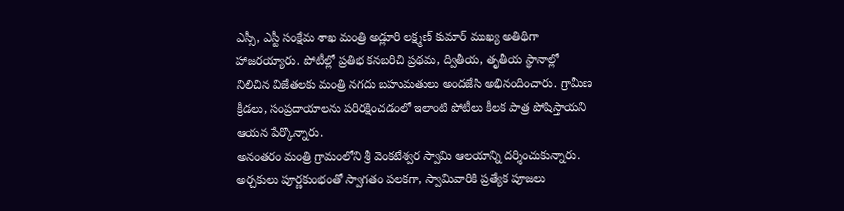ఎస్సీ, ఎస్టీ సంక్షేమ శాఖ మంత్రి అడ్లూరి లక్ష్మణ్ కుమార్ ముఖ్య అతిథిగా హాజరయ్యారు. పోటీల్లో ప్రతిభ కనబరిచి ప్రథమ, ద్వితీయ, తృతీయ స్థానాల్లో నిలిచిన విజేతలకు మంత్రి నగదు బహుమతులు అందజేసి అభినందించారు. గ్రామీణ క్రీడలు, సంప్రదాయాలను పరిరక్షించడంలో ఇలాంటి పోటీలు కీలక పాత్ర పోషిస్తాయని ఆయన పేర్కొన్నారు.
అనంతరం మంత్రి గ్రామంలోని శ్రీ వెంకటేశ్వర స్వామి ఆలయాన్ని దర్శించుకున్నారు. అర్చకులు పూర్ణకుంభంతో స్వాగతం పలకగా, స్వామివారికి ప్రత్యేక పూజలు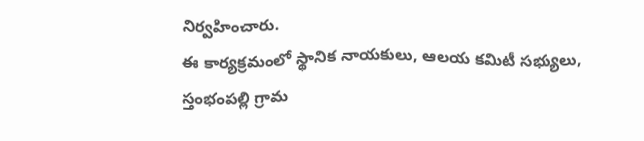నిర్వహించారు.
ఈ కార్యక్రమంలో స్థానిక నాయకులు, ఆలయ కమిటీ సభ్యులు, స్తంభంపల్లి గ్రామ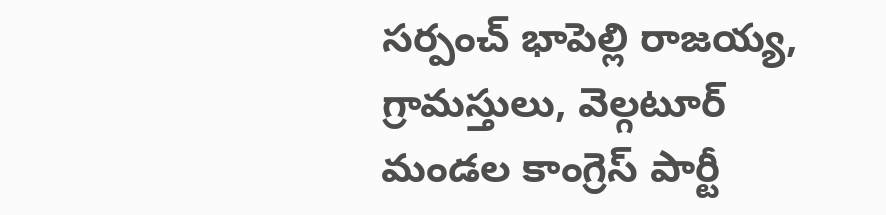సర్పంచ్ భాపెల్లి రాజయ్య, గ్రామస్తులు, వెల్గటూర్ మండల కాంగ్రెస్ పార్టీ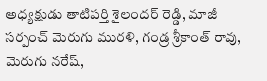అధ్యక్షుడు తాటిపర్తి శైలందర్ రెడ్డి, మాజీ సర్పంచ్ మెరుగు మురళి, గండ్ర శ్రీకాంత్ రావు, మెరుగు నరేష్,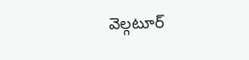వెల్గటూర్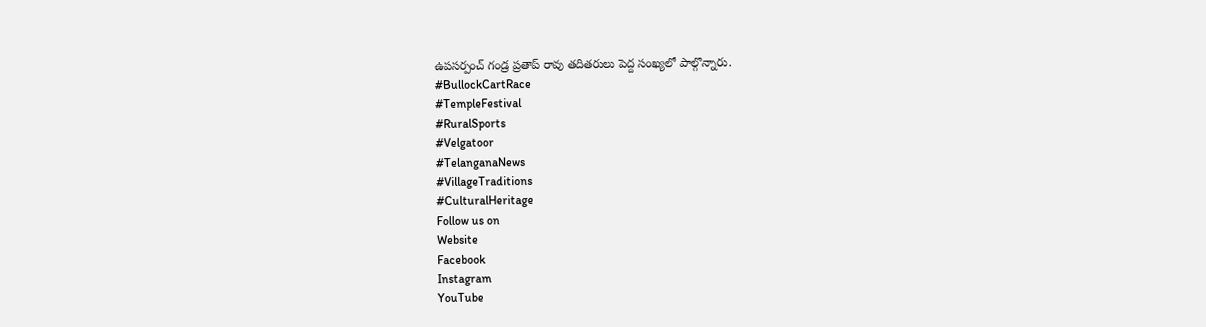ఉపసర్పంచ్ గండ్ర ప్రతాప్ రావు తదితరులు పెద్ద సంఖ్యలో పాల్గొన్నారు.
#BullockCartRace
#TempleFestival
#RuralSports
#Velgatoor
#TelanganaNews
#VillageTraditions
#CulturalHeritage
Follow us on
Website
Facebook
Instagram
YouTube